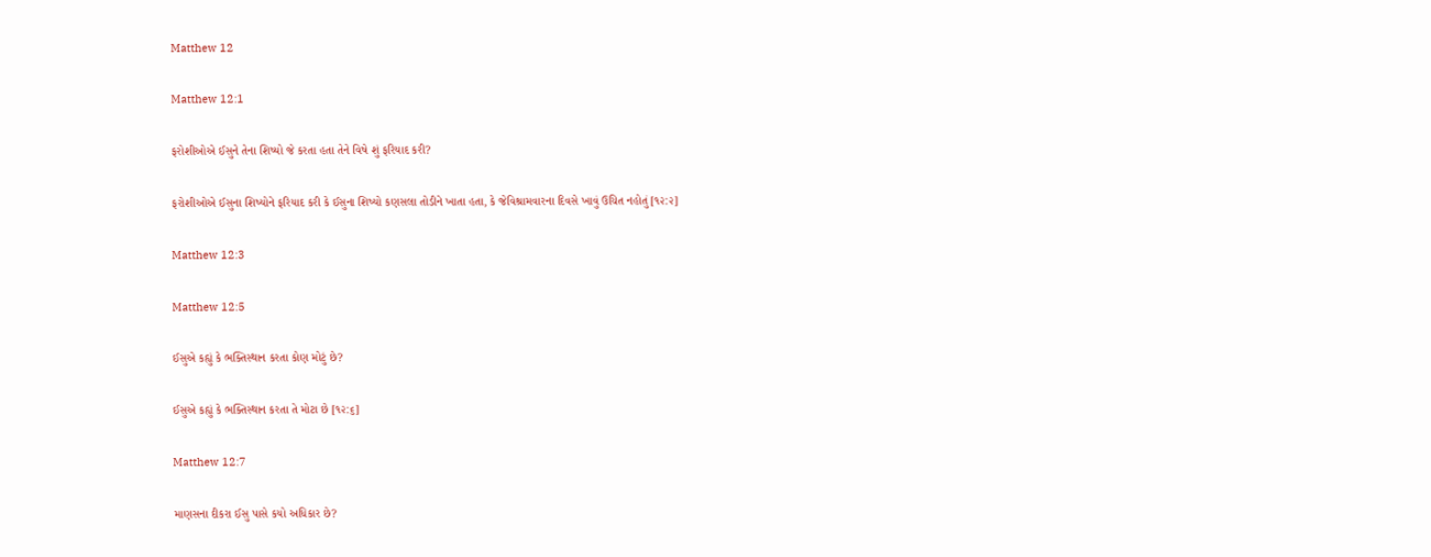Matthew 12

Matthew 12:1

ફરોશીઓએ ઈસુને તેના શિષ્યો જે કરતા હતા તેને વિષે શું ફરિયાદ કરી?

ફરોશીઓએ ઈસુના શિષ્યોને ફરિયાદ કરી કે ઈસુના શિષ્યો કણસલા તોડીને ખાતા હતા, કે જેવિશ્રામવારના દિવસે ખાવું ઉચિત નહોતું [૧૨:૨]

Matthew 12:3

Matthew 12:5

ઈસુએ કહ્યું કે ભક્તિસ્થાન કરતા કોણ મોટું છે?

ઈસુએ કહ્યું કે ભક્તિસ્થાન કરતા તે મોટા છે [૧૨:૬]

Matthew 12:7

માણસના દીકરા ઈસુ પાસે કયો અધિકાર છે?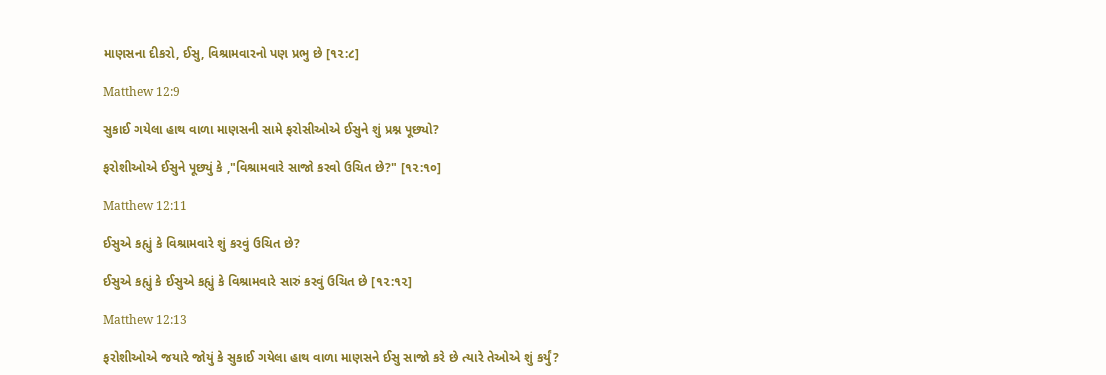માણસના દીકરો, ઈસુ, વિશ્રામવારનો પણ પ્રભુ છે [૧૨:૮]

Matthew 12:9

સુકાઈ ગયેલા હાથ વાળા માણસની સામે ફરોસીઓએ ઈસુને શું પ્રશ્ન પૂછ્યો?

ફરોશીઓએ ઈસુને પૂછ્યું કે ,"વિશ્રામવારે સાજો કરવો ઉચિત છે?" [૧૨:૧૦]

Matthew 12:11

ઈસુએ કહ્યું કે વિશ્રામવારે શું કરવું ઉચિત છે?

ઈસુએ કહ્યું કે ઈસુએ કહ્યું કે વિશ્રામવારે સારું કરવું ઉચિત છે [૧૨:૧૨]

Matthew 12:13

ફરોશીઓએ જયારે જોયું કે સુકાઈ ગયેલા હાથ વાળા માણસને ઈસુ સાજો કરે છે ત્યારે તેઓએ શું કર્યું?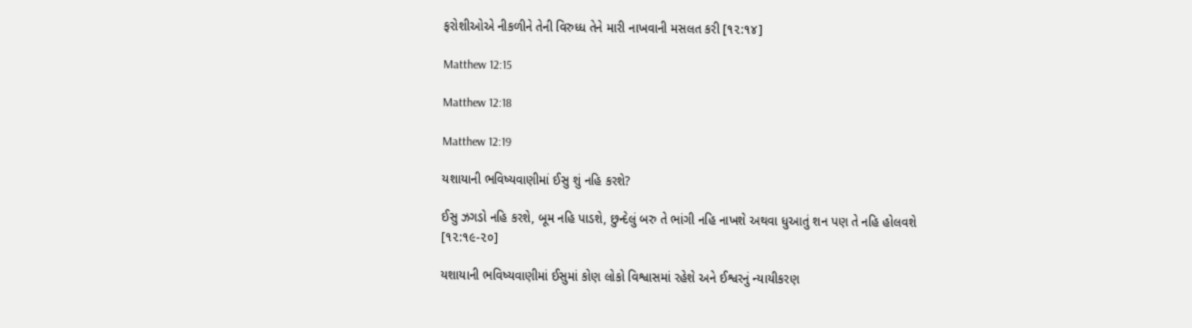ફરોશીઓએ નીકળીને તેની વિરુધ્ધ તેને મારી નાખવાની મસલત કરી [૧૨:૧૪]

Matthew 12:15

Matthew 12:18

Matthew 12:19

યશાયાની ભવિષ્યવાણીમાં ઈસુ શું નહિ કરશે?

ઈસુ ઝગડો નહિ કરશે, બૂમ નહિ પાડશે, છુન્દેલું બરુ તે ભાંગી નહિ નાખશે અથવા ધુઆતું શન પણ તે નહિ હોલવશે [૧૨:૧૯-૨૦]

યશાયાની ભવિષ્યવાણીમાં ઈસુમાં કોણ લોકો વિશ્વાસમાં રહેશે અને ઈશ્વરનું ન્યાયીકરણ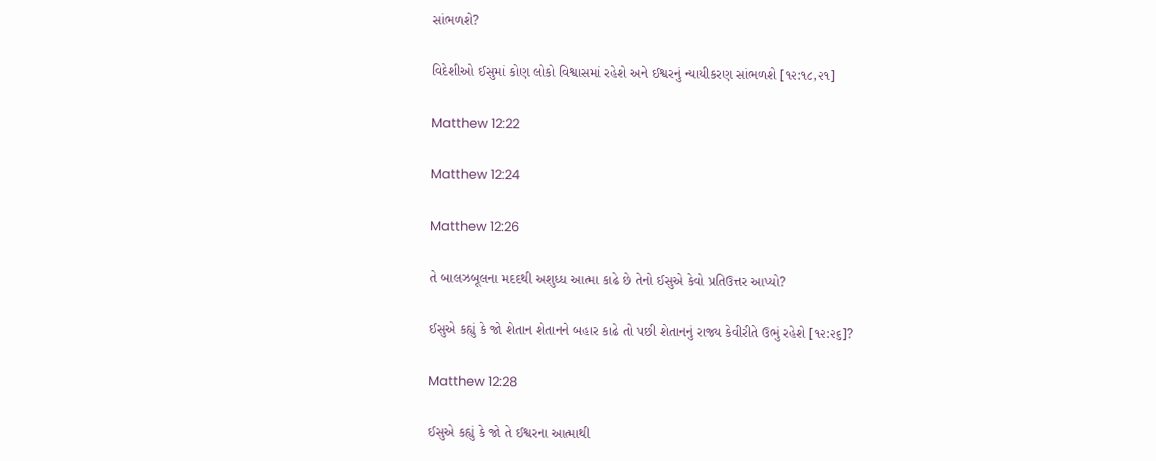સાંભળશે?

વિદેશીઓ ઈસુમાં કોણ લોકો વિશ્વાસમાં રહેશે અને ઈશ્વરનું ન્યાયીકરણ સાંભળશે [૧૨:૧૮,૨૧]

Matthew 12:22

Matthew 12:24

Matthew 12:26

તે બાલઝબૂલના મદદથી અશુધ્ધ આત્મા કાઢે છે તેનો ઈસુએ કેવો પ્રતિઉત્તર આપ્યો?

ઈસુએ કહ્યું કે જો શેતાન શેતાનને બહાર કાઢે તો પછી શેતાનનું રાજ્ય કેવીરીતે ઉભું રહેશે [૧૨:૨૬]?

Matthew 12:28

ઈસુએ કહ્યું કે જો તે ઈશ્વરના આત્માથી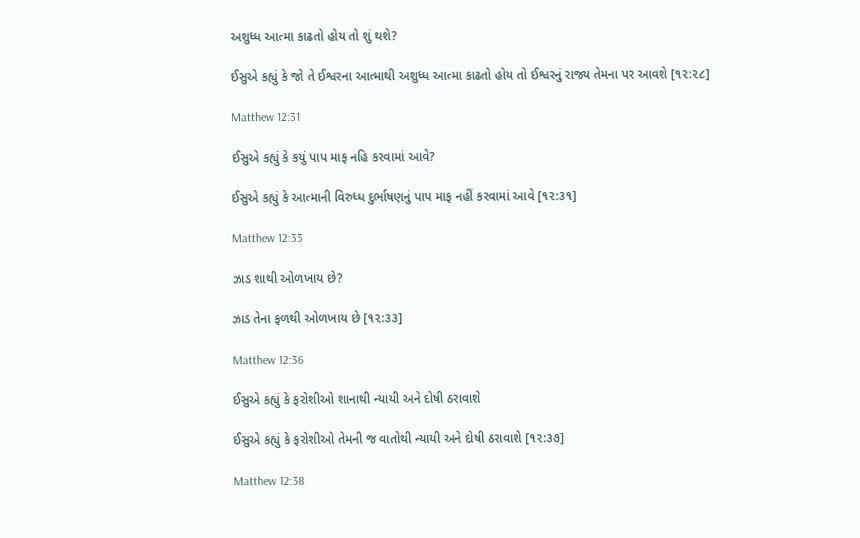અશુધ્ધ આત્મા કાઢતો હોય તો શું થશે?

ઈસુએ કહ્યું કે જો તે ઈશ્વરના આત્માથી અશુધ્ધ આત્મા કાઢતો હોય તો ઈશ્વરનું રાજ્ય તેમના પર આવશે [૧૨:૨૮]

Matthew 12:31

ઈસુએ કહ્યું કે કયું પાપ માફ નહિ કરવામાં આવે?

ઈસુએ કહ્યું કે આત્માની વિરુધ્ધ દુર્ભાષણનું પાપ માફ નહીં કરવામાં આવે [૧૨:૩૧]

Matthew 12:33

ઝાડ શાથી ઓળખાય છે?

ઝાડ તેના ફળથી ઓળખાય છે [૧૨:૩૩]

Matthew 12:36

ઈસુએ કહ્યું કે ફરોશીઓ શાનાથી ન્યાયી અને દોષી ઠરાવાશે

ઈસુએ કહ્યું કે ફરોશીઓ તેમની જ વાતોથી ન્યાયી અને દોષી ઠરાવાશે [૧૨:૩૭]

Matthew 12:38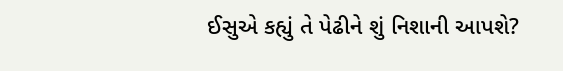ઈસુએ કહ્યું તે પેઢીને શું નિશાની આપશે?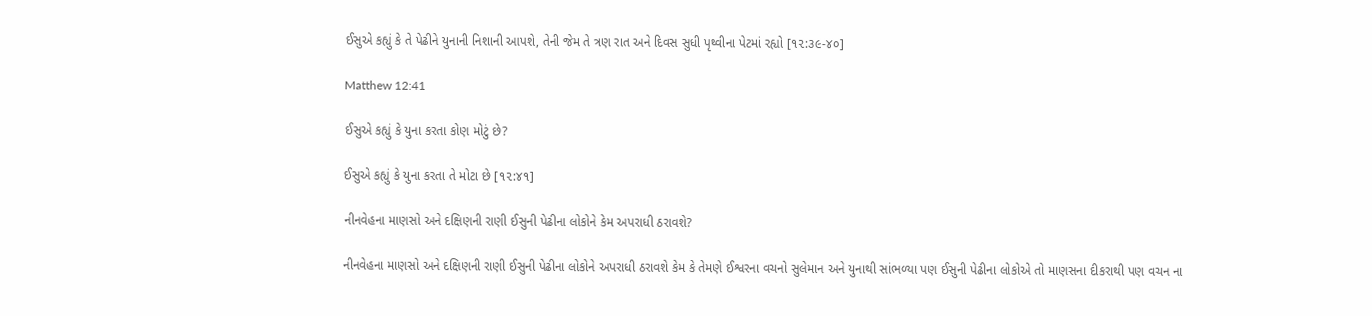ઈસુએ કહ્યું કે તે પેઢીને યુનાની નિશાની આપશે, તેની જેમ તે ત્રણ રાત અને દિવસ સુધી પૃથ્વીના પેટમાં રહ્યો [૧૨:૩૯-૪૦]

Matthew 12:41

ઈસુએ કહ્યું કે યુના કરતા કોણ મોટું છે?

ઈસુએ કહ્યું કે યુના કરતા તે મોટા છે [૧૨:૪૧]

નીનવેહના માણસો અને દક્ષિણની રાણી ઈસુની પેઢીના લોકોને કેમ અપરાધી ઠરાવશે?

નીનવેહના માણસો અને દક્ષિણની રાણી ઈસુની પેઢીના લોકોને અપરાધી ઠરાવશે કેમ કે તેમણે ઈશ્વરના વચનો સુલેમાન અને યુનાથી સાંભળ્યા પણ ઈસુની પેઢીના લોકોએ તો માણસના દીકરાથી પણ વચન ના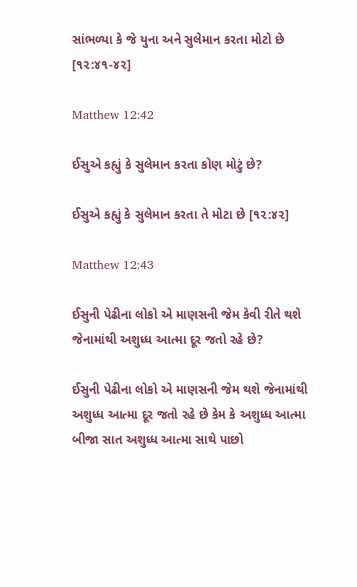સાંભળ્યા કે જે યુના અને સુલેમાન કરતા મોટો છે [૧૨:૪૧-૪૨]

Matthew 12:42

ઈસુએ કહ્યું કે સુલેમાન કરતા કોણ મોટું છે?

ઈસુએ કહ્યું કે સુલેમાન કરતા તે મોટા છે [૧૨:૪૨]

Matthew 12:43

ઈસુની પેઢીના લોકો એ માણસની જેમ કેવી રીતે થશે જેનામાંથી અશુધ્ધ આત્મા દૂર જતો રહે છે?

ઈસુની પેઢીના લોકો એ માણસની જેમ થશે જેનામાંથી અશુધ્ધ આત્મા દૂર જતો રહે છે કેમ કે અશુધ્ધ આત્મા બીજા સાત અશુધ્ધ આત્મા સાથે પાછો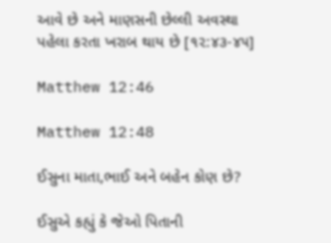આવે છે અને માણસની છેલ્લી અવસ્થા પહેલા કરતા ખરાબ થાય છે [૧૨:૪૩-૪૫]

Matthew 12:46

Matthew 12:48

ઈસુના માતા,ભાઈ અને બહેન કોણ છે?

ઈસુએ કહ્યું કે જેઓ પિતાની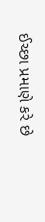ઈચ્છા પ્રમાણે કરે છે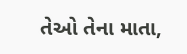તેઓ તેના માતા,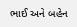ભાઈ અને બહેન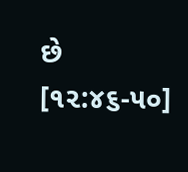છે [૧૨:૪૬-૫૦]